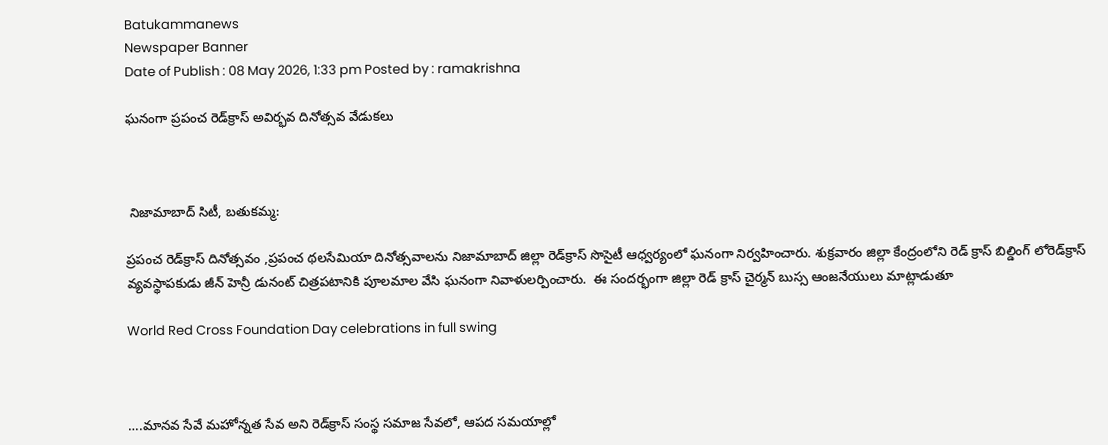Batukammanews
Newspaper Banner
Date of Publish : 08 May 2026, 1:33 pm Posted by : ramakrishna

ఘనంగా ప్రపంచ రెడ్‌క్రాస్ అవిర్భవ దినోత్సవ వేడుకలు



 నిజామాబాద్ సిటీ, బతుకమ్మ:

ప్రపంచ రెడ్‌క్రాస్ దినోత్సవం ,ప్రపంచ థలసేమియా దినోత్సవాలను నిజామాబాద్ జిల్లా రెడ్‌క్రాస్ సొసైటీ ఆధ్వర్యంలో ఘనంగా నిర్వహించారు. శుక్రవారం జిల్లా కేంద్రంలోని రెడ్ క్రాస్ బిల్డింగ్ లోరెడ్‌క్రాస్ వ్యవస్థాపకుడు జీన్ హెన్రీ డునంట్ చిత్రపటానికి పూలమాల వేసి ఘనంగా నివాళులర్పించారు.  ఈ సందర్భంగా జిల్లా రెడ్ క్రాస్ చైర్మన్ బుస్స ఆంజనేయులు మాట్లాడుతూ

World Red Cross Foundation Day celebrations in full swing



….మానవ సేవే మహోన్నత సేవ అని రెడ్‌క్రాస్ సంస్థ సమాజ సేవలో, ఆపద సమయాల్లో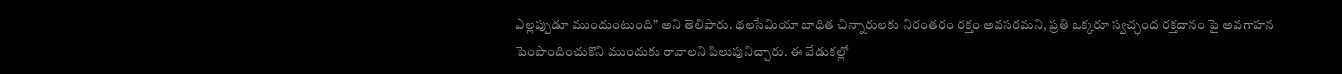ఎల్లప్పుడూ ముందుంటుంది” అని తెలిపారు. థలసేమియా బాధిత చిన్నారులకు నిరంతరం రక్తం అవసరమని, ప్రతి ఒక్కరూ స్వచ్ఛంద రక్తదానం పై అవగాహన పెంపొందించుకొని ముందుకు రావాలని పిలుపునిచ్చారు. ఈ వేడుకల్లో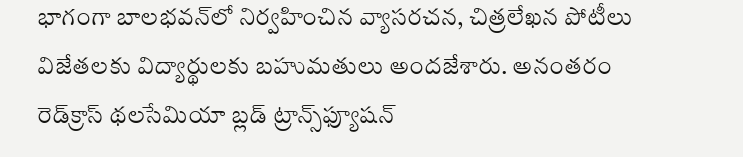భాగంగా బాలభవన్‌లో నిర్వహించిన వ్యాసరచన, చిత్రలేఖన పోటీలు విజేతలకు విద్యార్థులకు బహుమతులు అందజేశారు. అనంతరం రెడ్‌క్రాస్ థలసేమియా బ్లడ్ ట్రాన్స్‌ఫ్యూషన్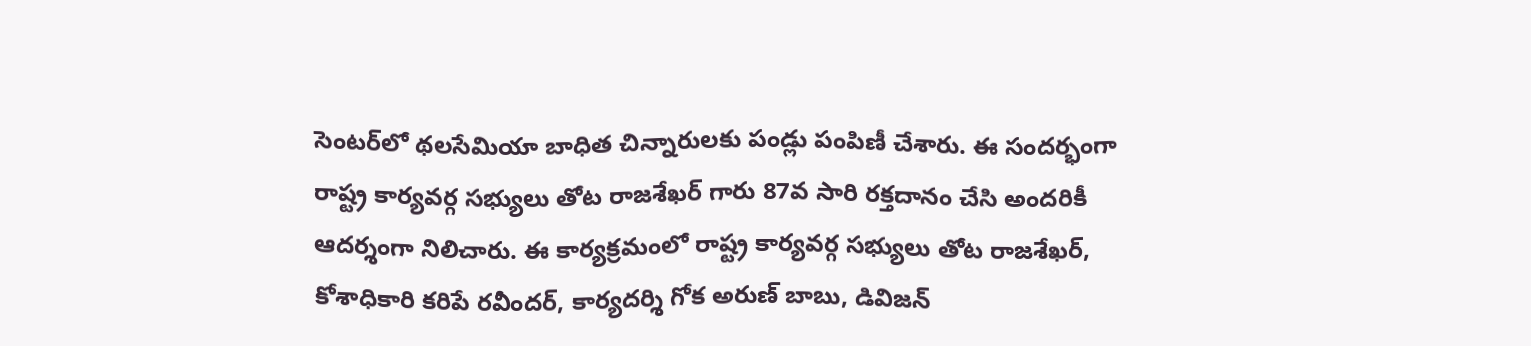సెంటర్‌లో థలసేమియా బాధిత చిన్నారులకు పండ్లు పంపిణీ చేశారు. ఈ సందర్భంగా రాష్ట్ర కార్యవర్గ సభ్యులు తోట రాజశేఖర్ గారు 87వ సారి రక్తదానం చేసి అందరికీ ఆదర్శంగా నిలిచారు. ఈ కార్యక్రమంలో రాష్ట్ర కార్యవర్గ సభ్యులు తోట రాజశేఖర్, కోశాధికారి కరిపే రవీందర్, కార్యదర్శి గోక అరుణ్ బాబు, డివిజన్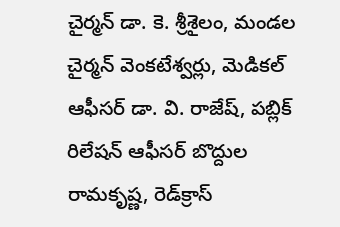చైర్మన్ డా. కె. శ్రీశైలం, మండల చైర్మన్ వెంకటేశ్వర్లు, మెడికల్ ఆఫీసర్ డా. వి. రాజేష్, పబ్లిక్ రిలేషన్ ఆఫీసర్ బొద్దుల రామకృష్ణ, రెడ్‌క్రాస్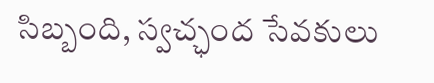సిబ్బంది, స్వచ్ఛంద సేవకులు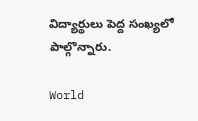విద్యార్థులు పెద్ద సంఖ్యలో పాల్గొన్నారు.

World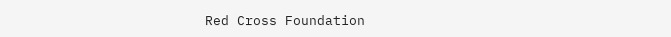Red Cross Foundation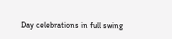Day celebrations in full swing